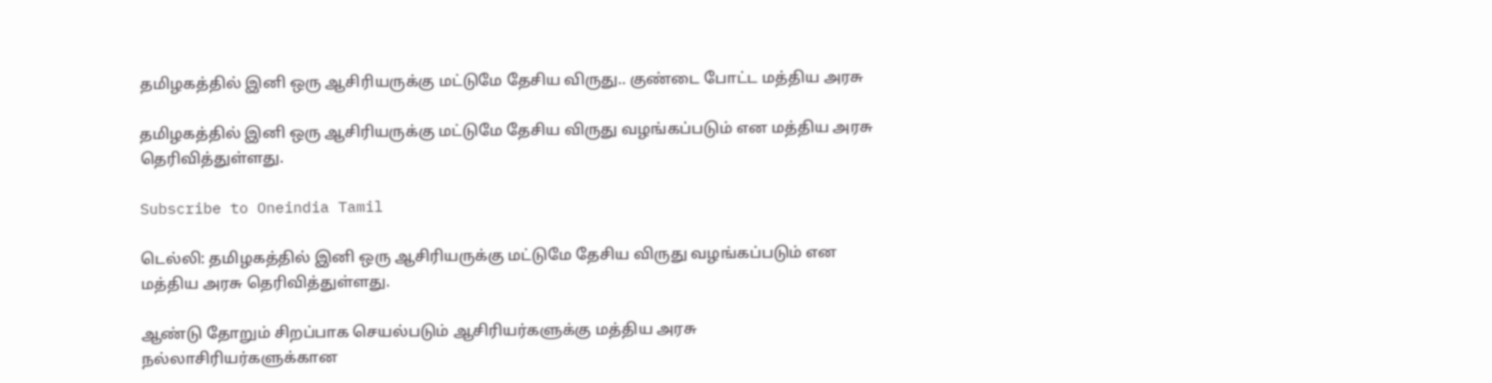தமிழகத்தில் இனி ஒரு ஆசிரியருக்கு மட்டுமே தேசிய விருது.. குண்டை போட்ட மத்திய அரசு

தமிழகத்தில் இனி ஒரு ஆசிரியருக்கு மட்டுமே தேசிய விருது வழங்கப்படும் என மத்திய அரசு தெரிவித்துள்ளது.

Subscribe to Oneindia Tamil

டெல்லி: தமிழகத்தில் இனி ஒரு ஆசிரியருக்கு மட்டுமே தேசிய விருது வழங்கப்படும் என மத்திய அரசு தெரிவித்துள்ளது.

ஆண்டு தோறும் சிறப்பாக செயல்படும் ஆசிரியர்களுக்கு மத்திய அரசு நல்லாசிரியர்களுக்கான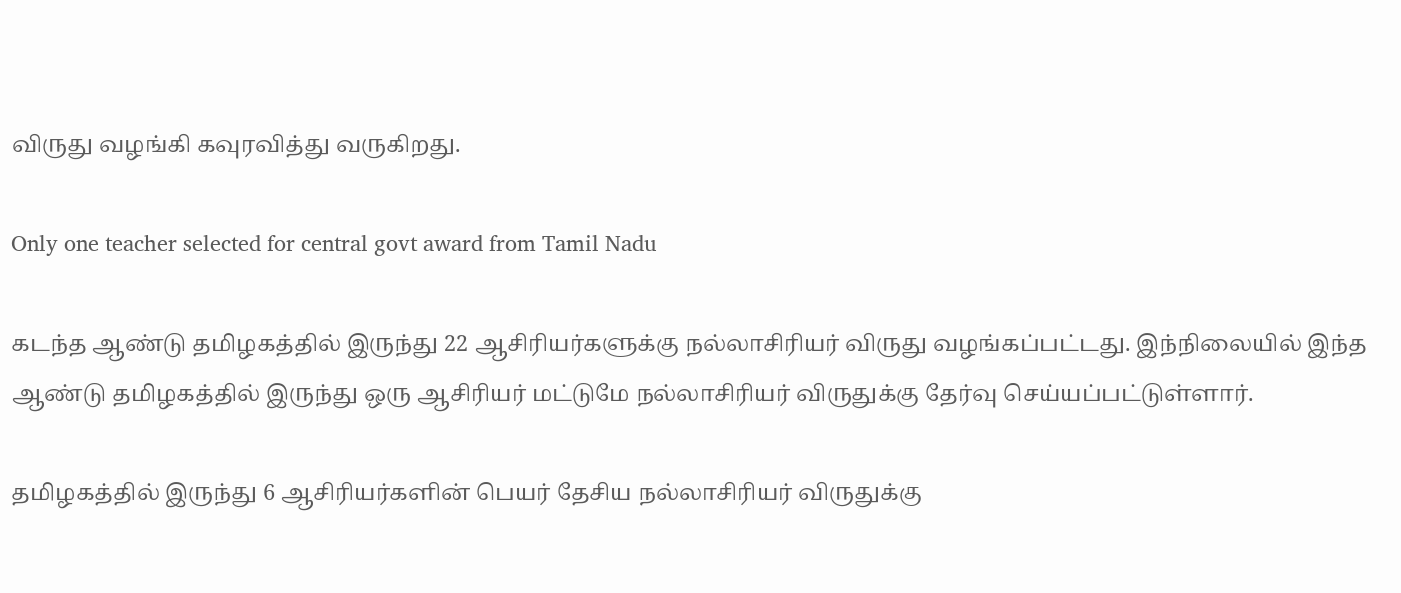விருது வழங்கி கவுரவித்து வருகிறது.

Only one teacher selected for central govt award from Tamil Nadu

கடந்த ஆண்டு தமிழகத்தில் இருந்து 22 ஆசிரியர்களுக்கு நல்லாசிரியர் விருது வழங்கப்பட்டது. இந்நிலையில் இந்த ஆண்டு தமிழகத்தில் இருந்து ஒரு ஆசிரியர் மட்டுமே நல்லாசிரியர் விருதுக்கு தேர்வு செய்யப்பட்டுள்ளார்.

தமிழகத்தில் இருந்து 6 ஆசிரியர்களின் பெயர் தேசிய நல்லாசிரியர் விருதுக்கு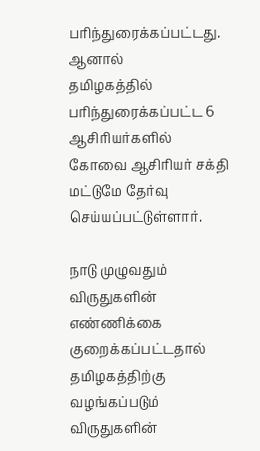பரிந்துரைக்கப்பட்டது. ஆனால்
தமிழகத்தில் பரிந்துரைக்கப்பட்ட 6 ஆசிரியர்களில் கோவை ஆசிரியர் சக்தி மட்டுமே தேர்வு செய்யப்பட்டுள்ளார்.

நாடு முழுவதும் விருதுகளின் எண்ணிக்கை குறைக்கப்பட்டதால் தமிழகத்திற்கு வழங்கப்படும் விருதுகளின்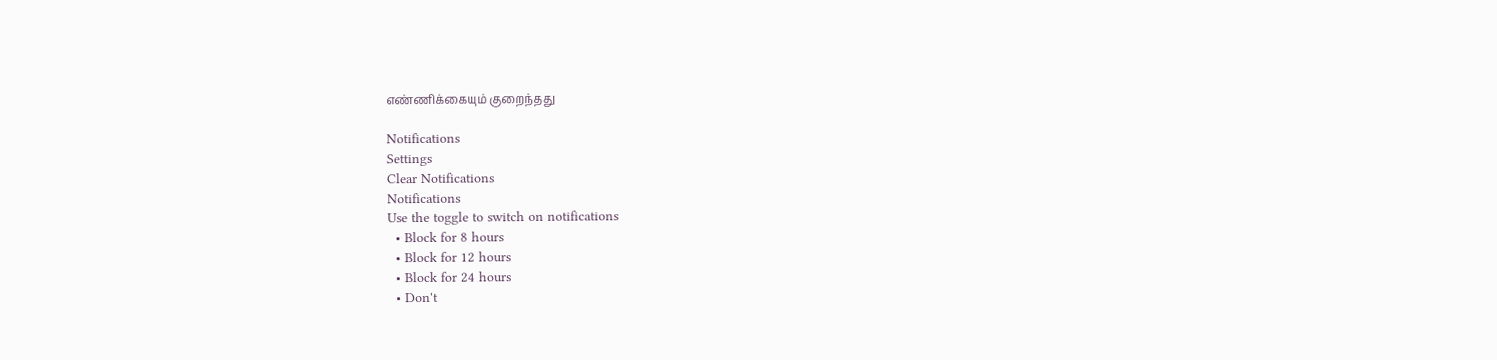எண்ணிக்கையும் குறைந்தது

Notifications
Settings
Clear Notifications
Notifications
Use the toggle to switch on notifications
  • Block for 8 hours
  • Block for 12 hours
  • Block for 24 hours
  • Don't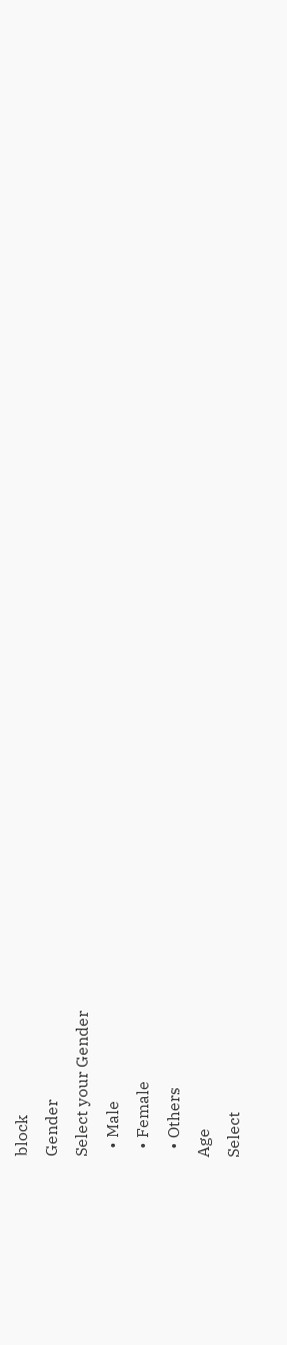block
Gender
Select your Gender
  • Male
  • Female
  • Others
Age
Select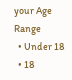your Age Range
  • Under 18
  • 18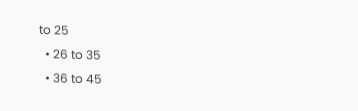to 25
  • 26 to 35
  • 36 to 45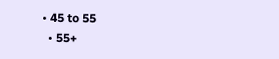• 45 to 55
  • 55+